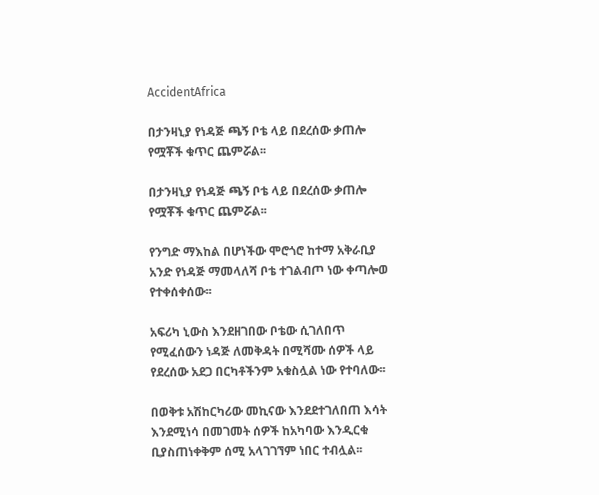AccidentAfrica

በታንዛኒያ የነዳጅ ጫኝ ቦቴ ላይ በደረሰው ቃጠሎ የሟቾች ቁጥር ጨምሯል፡፡

በታንዛኒያ የነዳጅ ጫኝ ቦቴ ላይ በደረሰው ቃጠሎ የሟቾች ቁጥር ጨምሯል፡፡

የንግድ ማእከል በሆነችው ሞሮጎሮ ከተማ አቅራቢያ አንድ የነዳጅ ማመላለሻ ቦቴ ተገልብጦ ነው ቀጣሎወ የተቀሰቀሰው፡፡

አፍሪካ ኒውስ እንደዘገበው ቦቴው ሲገለበጥ የሚፈሰውን ነዳጅ ለመቅዳት በሚሻሙ ሰዎች ላይ የደረሰው አደጋ በርካቶችንም አቁስሏል ነው የተባለው፡፡

በወቅቱ አሽከርካሪው መኪናው እንደደተገለበጠ እሳት እንደሚነሳ በመገመት ሰዎች ከአካባው እንዲርቁ ቢያስጠነቀቅም ሰሚ አላገገኘም ነበር ተብሏል፡፡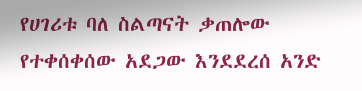የሀገሪቱ ባለ ስልጣናት ቃጠሎው የተቀሰቀሰው አደጋው እንደደረሰ አንድ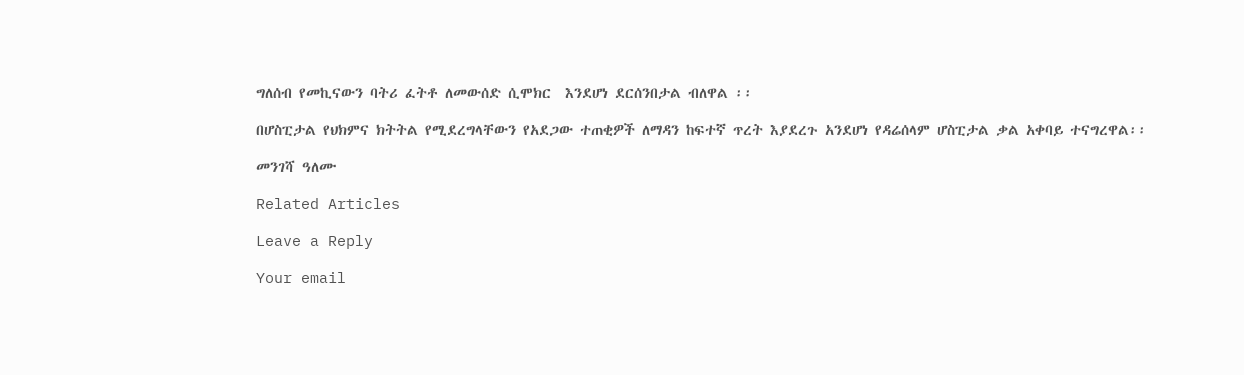ግለሰብ የመኪናውን ባትሪ ፈትቶ ለመውሰድ ሲሞክር  እንደሆነ ደርሰንበታል ብለዋል ፡፡

በሆስፒታል የህክምና ክትትል የሚደረግላቸውን የአደጋው ተጠቂዎች ለማዳን ከፍተኛ ጥረት እያደረጉ አንደሆነ የዳሬሰላም ሆስፒታል ቃል አቀባይ ተናግረዋል፡፡

መንገሻ ዓለሙ

Related Articles

Leave a Reply

Your email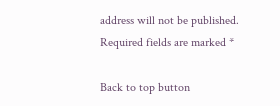address will not be published. Required fields are marked *

Back to top button